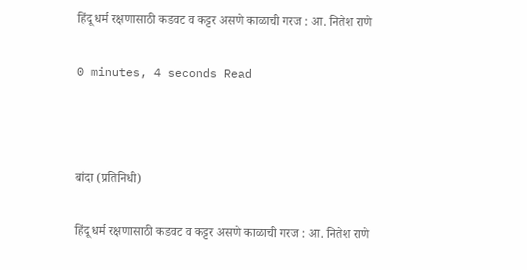हिंदू धर्म रक्षणासाठी कडवट व कट्टर असणे काळाची गरज : आ. नितेश राणे

0 minutes, 4 seconds Read



बांदा (प्रतिनिधी)

हिंदू धर्म रक्षणासाठी कडवट व कट्टर असणे काळाची गरज : आ. नितेश राणे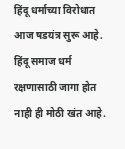हिंदू धर्माच्या विरोधात आज षडयंत्र सुरू आहे. हिंदू समाज धर्म रक्षणासाठी जागा होत नाही ही मोठी खंत आहे.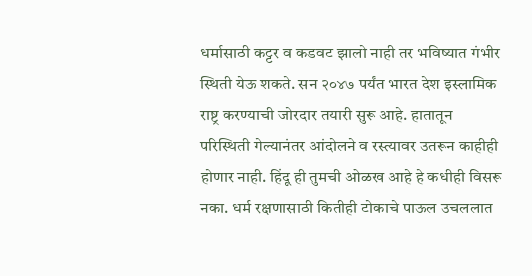धर्मासाठी कट्टर व कडवट झालो नाही तर भविष्यात गंभीर स्थिती येऊ शकते. सन २०४७ पर्यंत भारत देश इस्लामिक राष्ट्र करण्याची जोरदार तयारी सुरू आहे. हातातून परिस्थिती गेल्यानंतर आंदोलने व रस्त्यावर उतरून काहीही होणार नाही. हिंदू ही तुमची ओळख आहे हे कधीही विसरू नका. धर्म रक्षणासाठी कितीही टोकाचे पाऊल उचललात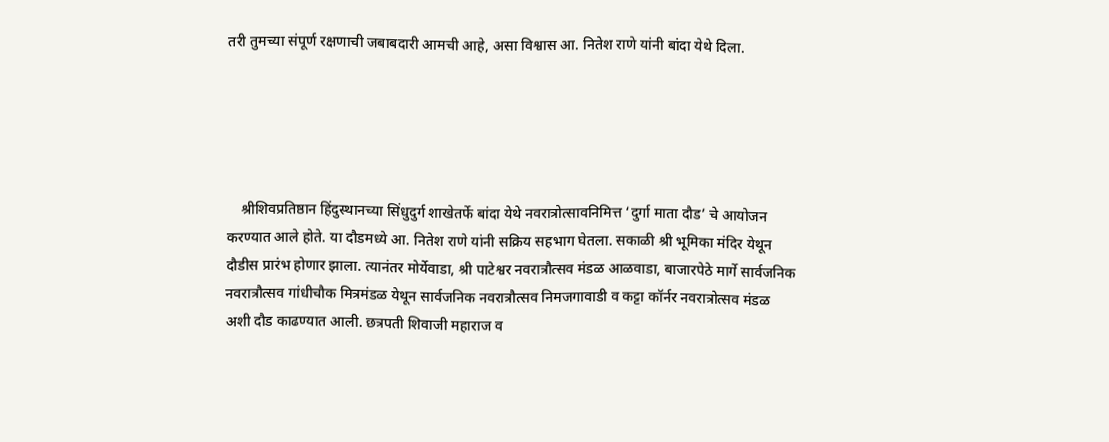तरी तुमच्या संपूर्ण रक्षणाची जबाबदारी आमची आहे, असा विश्वास आ. नितेश राणे यांनी बांदा येथे दिला.





    श्रीशिवप्रतिष्ठान हिंदुस्थानच्या सिंधुदुर्ग शाखेतर्फे बांदा येथे नवरात्रोत्सावनिमित्त ‘दुर्गा माता दौड’ चे आयोजन करण्यात आले होते. या दौडमध्ये आ. नितेश राणे यांनी सक्रिय सहभाग घेतला. सकाळी श्री भूमिका मंदिर येथून दौडीस प्रारंभ होणार झाला. त्यानंतर मोर्येवाडा, श्री पाटेश्वर नवरात्रौत्सव मंडळ आळवाडा, बाजारपेठे मार्गे सार्वजनिक नवरात्रौत्सव गांधीचौक मित्रमंडळ येथून सार्वजनिक नवरात्रौत्सव निमजगावाडी व कट्टा कॉर्नर नवरात्रोत्सव मंडळ अशी दौड काढण्यात आली. छत्रपती शिवाजी महाराज व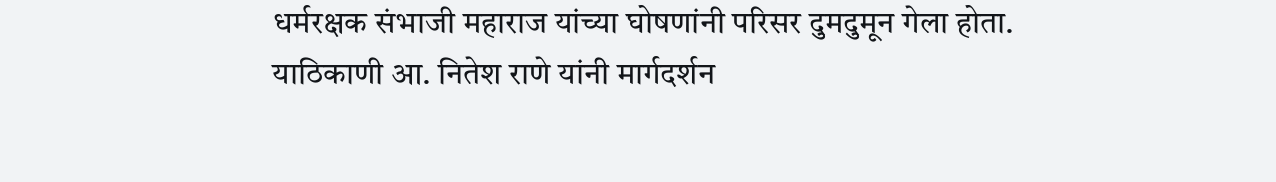धर्मरक्षक संभाजी महाराज यांच्या घोषणांनी परिसर दुमदुमून गेला होता. याठिकाणी आ. नितेश राणे यांनी मार्गदर्शन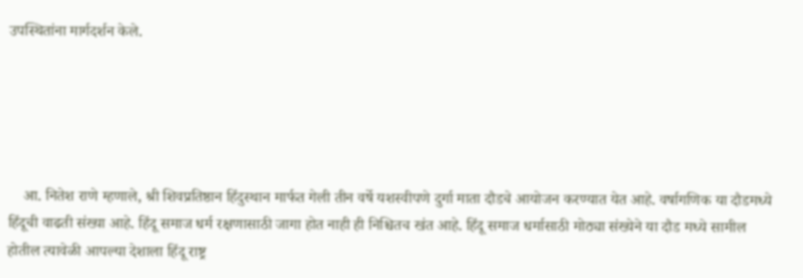उपस्थितांना मार्गदर्शन केले.





    आ. नितेश राणे म्हणाले, श्री शिवप्रतिष्ठान हिंदुस्थान मार्फत गेली तीन वर्षे यशस्वीपणे दुर्गा माता दौडचे आयोजन करण्यात येत आहे. वर्षागणिक या दौडमध्ये हिंदूची वाढती संख्या आहे. हिंदू समाज धर्म रक्षणासाठी जागा होत नाही ही निश्चितच खंत आहे. हिंदू समाज धर्मासाठी मोठ्या संख्येने या दौड मध्ये सामील होतील त्यावेळी आपल्या देशाला हिंदू राष्ट्र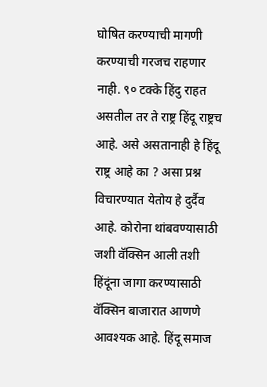घोषित करण्याची मागणी करण्याची गरजच राहणार नाही. ९० टक्के हिंदु राहत असतील तर ते राष्ट्र हिंदू राष्ट्रच आहे. असे असतानाही हे हिंदू राष्ट्र आहे का ? असा प्रश्न विचारण्यात येतोय हे दुर्दैव आहे. कोरोना थांबवण्यासाठी जशी वॅक्सिन आली तशी हिंदूंना जागा करण्यासाठी वॅक्सिन बाजारात आणणे आवश्यक आहे. हिंदू समाज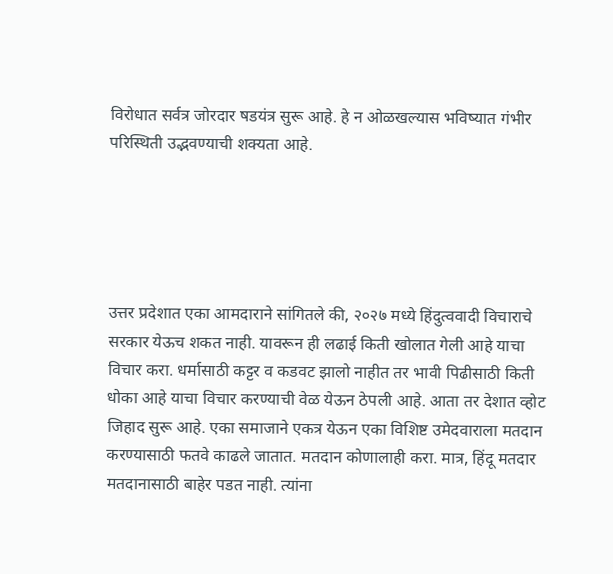विरोधात सर्वत्र जोरदार षडयंत्र सुरू आहे. हे न ओळखल्यास भविष्यात गंभीर परिस्थिती उद्भवण्याची शक्यता आहे.





उत्तर प्रदेशात एका आमदाराने सांगितले की, २०२७ मध्ये हिंदुत्ववादी विचाराचे सरकार येऊच शकत नाही. यावरून ही लढाई किती खोलात गेली आहे याचा विचार करा. धर्मासाठी कट्टर व कडवट झालो नाहीत तर भावी पिढीसाठी किती धोका आहे याचा विचार करण्याची वेळ येऊन ठेपली आहे. आता तर देशात व्होट जिहाद सुरू आहे. एका समाजाने एकत्र येऊन एका विशिष्ट उमेदवाराला मतदान करण्यासाठी फतवे काढले जातात. मतदान कोणालाही करा. मात्र, हिंदू मतदार मतदानासाठी बाहेर पडत नाही. त्यांना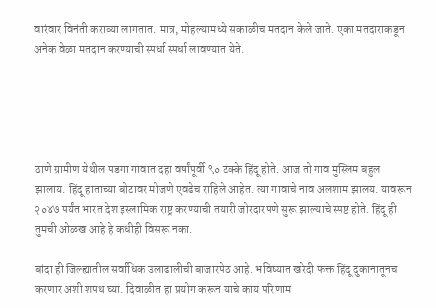वारंवार विनंती कराव्या लागतात. मात्र, मोहल्यामध्ये सकाळीच मतदान केले जाते. एका मतदाराकडून अनेक वेळा मतदान करण्याची स्पर्धा स्पर्धा लावण्यात येते.





ठाणे ग्रामीण येथील पडगा गावात दहा वर्षांपूर्वी ९० टक्के हिंदू होते. आज तो गाव मुस्लिम बहुल झालाय. हिंदू हाताच्या बोटावर मोजणे एवढेच राहिले आहेत. त्या गावाचे नाव अलशाम झालय. यावरून २०४७ पर्यंत भारत देश इस्लामिक राष्ट्र करण्याची तयारी जोरदारपणे सुरू झाल्याचे स्पष्ट होते. हिंदू ही तुमची ओळख आहे हे कधीही विसरू नका.

बांदा ही जिल्ह्यातील सर्वाधिक उलाढालीची बाजारपेठ आहे. भविष्यात खरेदी फक्त हिंदू दुकानातूनच करणार अशी शपथ घ्या. दिवाळीत हा प्रयोग करून याचे काय परिणाम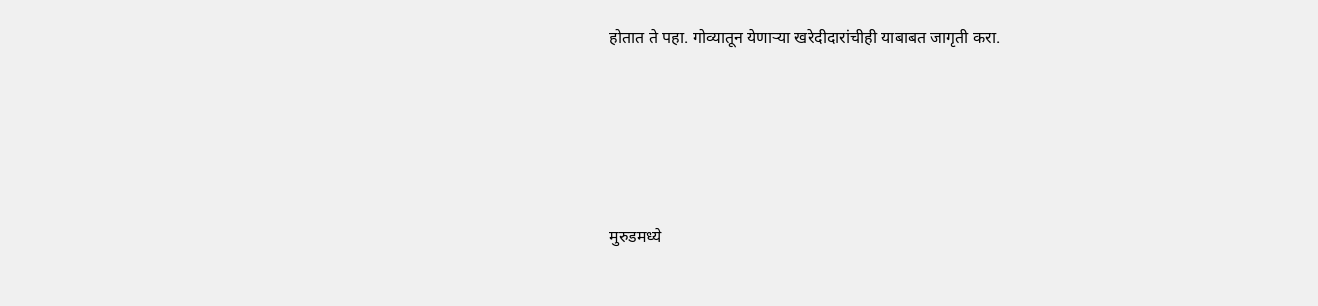होतात ते पहा. गोव्यातून येणाऱ्या खरेदीदारांचीही याबाबत जागृती करा.





मुरुडमध्ये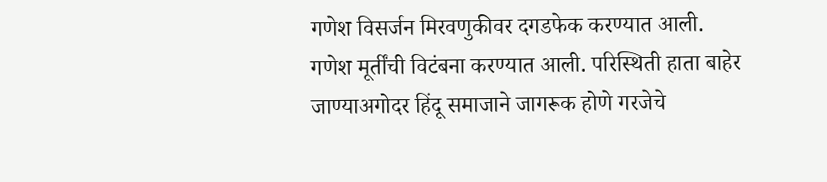गणेश विसर्जन मिरवणुकीवर दगडफेक करण्यात आली. गणेश मूर्तींची विटंबना करण्यात आली. परिस्थिती हाता बाहेर जाण्याअगोदर हिंदू समाजाने जागरूक होणे गरजेचे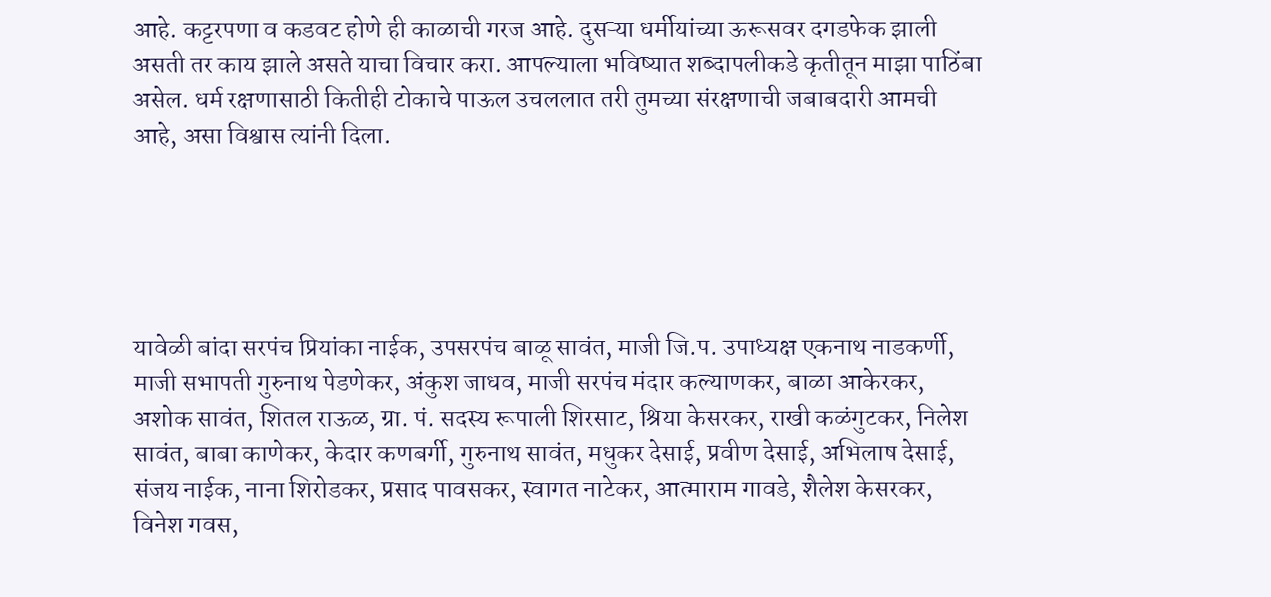आहे. कट्टरपणा व कडवट होणे ही काळाची गरज आहे. दुसऱ्या धर्मीयांच्या ऊरूसवर दगडफेक झाली असती तर काय झाले असते याचा विचार करा. आपल्याला भविष्यात शब्दापलीकडे कृतीतून माझा पाठिंबा असेल. धर्म रक्षणासाठी कितीही टोकाचे पाऊल उचललात तरी तुमच्या संरक्षणाची जबाबदारी आमची आहे, असा विश्वास त्यांनी दिला.





यावेळी बांदा सरपंच प्रियांका नाईक, उपसरपंच बाळू सावंत, माजी जि.प. उपाध्यक्ष एकनाथ नाडकर्णी, माजी सभापती गुरुनाथ पेडणेकर, अंकुश जाधव, माजी सरपंच मंदार कल्याणकर, बाळा आकेरकर, अशोक सावंत, शितल राऊळ, ग्रा. पं. सदस्य रूपाली शिरसाट, श्रिया केसरकर, राखी कळंगुटकर, निलेश सावंत, बाबा काणेकर, केदार कणबर्गी, गुरुनाथ सावंत, मधुकर देसाई, प्रवीण देसाई, अभिलाष देसाई, संजय नाईक, नाना शिरोडकर, प्रसाद पावसकर, स्वागत नाटेकर, आत्माराम गावडे, शैलेश केसरकर, विनेश गवस,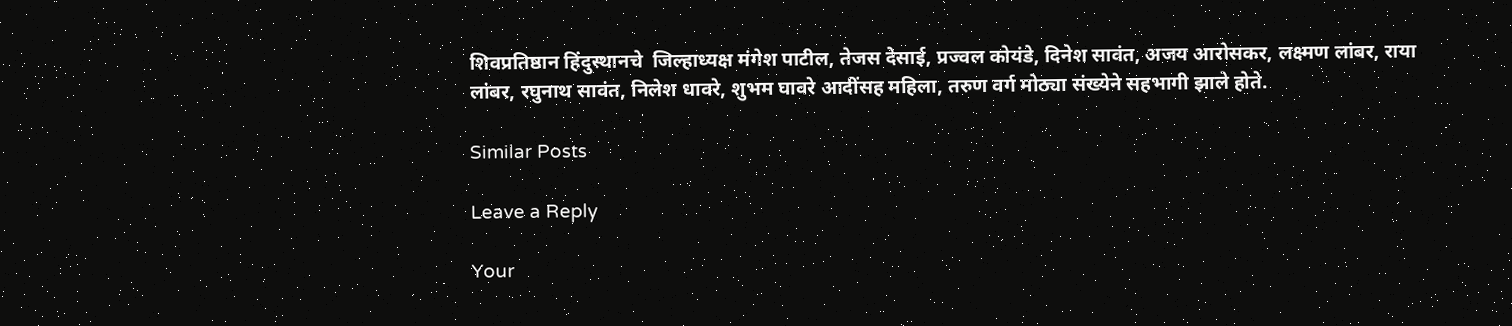शिवप्रतिष्ठान हिंदुस्थानचे  जिल्हाध्यक्ष मंगेश पाटील, तेजस देसाई, प्रज्वल कोयंडे, दिनेश सावंत, अजय आरोसकर, लक्ष्मण लांबर, राया लांबर, रघुनाथ सावंत, निलेश धावरे, शुभम घावरे आदींसह महिला, तरुण वर्ग मोठ्या संख्येने सहभागी झाले होते.

Similar Posts

Leave a Reply

Your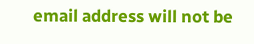email address will not be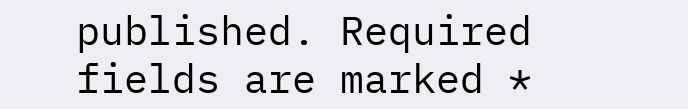published. Required fields are marked *